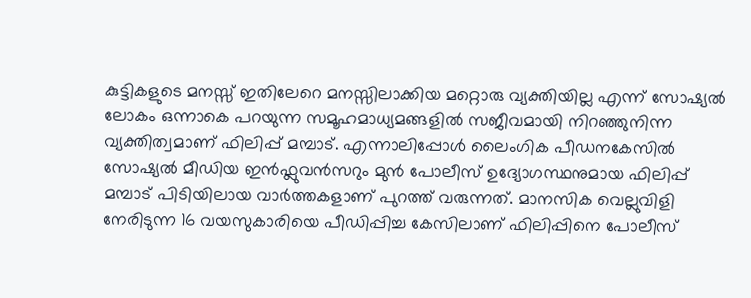കുട്ടികളുടെ മനസ്സ് ഇതിലേറെ മനസ്സിലാക്കിയ മറ്റൊരു വ്യക്തിയില്ല എന്ന് സോഷ്യൽ ലോകം ഒന്നാകെ പറയുന്ന സമൂഹമാധ്യമങ്ങളിൽ സജീവമായി നിറഞ്ഞുനിന്ന വ്യക്തിത്വമാണ് ഫിലിപ്പ് മമ്പാട്. എന്നാലിപ്പോൾ ലൈംഗിക പീഡനകേസിൽ സോഷ്യൽ മീഡിയ ഇൻഫ്ലുവൻസറും മുൻ പോലീസ് ഉദ്യോഗസ്ഥനുമായ ഫിലിപ്പ് മമ്പാട് പിടിയിലായ വാർത്തകളാണ് പുറത്ത് വരുന്നത്. മാനസിക വെല്ലുവിളി നേരിടുന്ന 16 വയസുകാരിയെ പീഡിപ്പിച്ച കേസിലാണ് ഫിലിപ്പിനെ പോലീസ്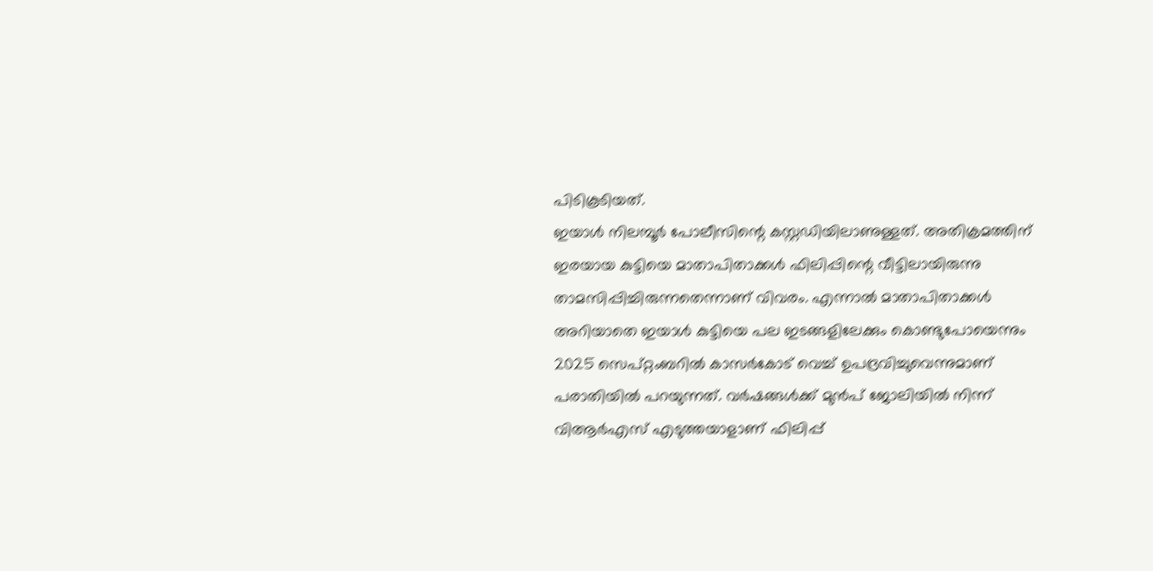പിടികൂടിയത്.
ഇയാൾ നിലമ്പൂർ പോലീസിന്റെ കസ്റ്റഡിയിലാണുള്ളത്. അതിക്രമത്തിന് ഇരയായ കുട്ടിയെ മാതാപിതാക്കൾ ഫിലിപ്പിന്റെ വീട്ടിലായിരുന്നു താമസിപ്പിച്ചിരുന്നതെന്നാണ് വിവരം. എന്നാൽ മാതാപിതാക്കൾ അറിയാതെ ഇയാൾ കുട്ടിയെ പല ഇടങ്ങളിലേക്കും കൊണ്ടുപോയെന്നും 2025 സെപ്റ്റംബറിൽ കാസർകോട് വെച്ച് ഉപദ്രവിച്ചുവെന്നുമാണ് പരാതിയിൽ പറയുന്നത്. വർഷങ്ങൾക്ക് മുൻപ് ജോലിയിൽ നിന്ന് വിആർഎസ് എടുത്തയാളാണ് ഫിലിപ്പ്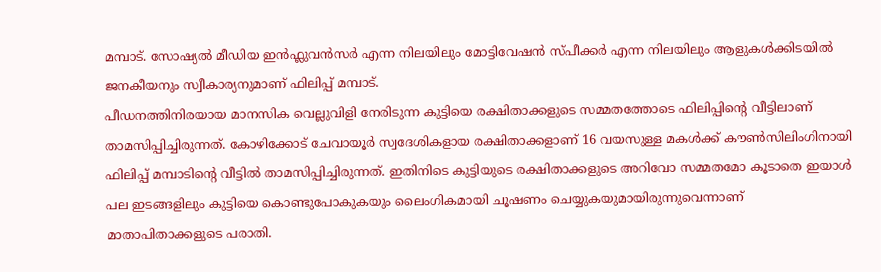മമ്പാട്. സോഷ്യൽ മീഡിയ ഇൻഫ്ലുവൻസർ എന്ന നിലയിലും മോട്ടിവേഷൻ സ്പീക്കർ എന്ന നിലയിലും ആളുകൾക്കിടയിൽ ജനകീയനും സ്വീകാര്യനുമാണ് ഫിലിപ്പ് മമ്പാട്.
പീഡനത്തിനിരയായ മാനസിക വെല്ലുവിളി നേരിടുന്ന കുട്ടിയെ രക്ഷിതാക്കളുടെ സമ്മതത്തോടെ ഫിലിപ്പിന്റെ വീട്ടിലാണ് താമസിപ്പിച്ചിരുന്നത്. കോഴിക്കോട് ചേവായൂർ സ്വദേശികളായ രക്ഷിതാക്കളാണ് 16 വയസുള്ള മകൾക്ക് കൗൺസിലിംഗിനായി ഫിലിപ്പ് മമ്പാടിന്റെ വീട്ടിൽ താമസിപ്പിച്ചിരുന്നത്. ഇതിനിടെ കുട്ടിയുടെ രക്ഷിതാക്കളുടെ അറിവോ സമ്മതമോ കൂടാതെ ഇയാൾ പല ഇടങ്ങളിലും കുട്ടിയെ കൊണ്ടുപോകുകയും ലൈംഗികമായി ചൂഷണം ചെയ്യുകയുമായിരുന്നുവെന്നാണ് മാതാപിതാക്കളുടെ പരാതി.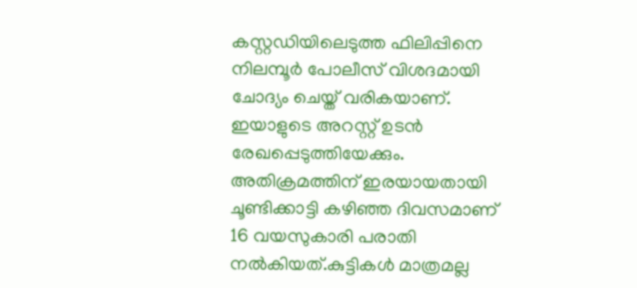കസ്റ്റഡിയിലെടുത്ത ഫിലിപ്പിനെ നിലമ്പൂർ പോലീസ് വിശദമായി ചോദ്യം ചെയ്ത് വരികയാണ്. ഇയാളുടെ അറസ്റ്റ് ഉടൻ രേഖപ്പെടുത്തിയേക്കും. അതിക്രമത്തിന് ഇരയായതായി ചൂണ്ടിക്കാട്ടി കഴിഞ്ഞ ദിവസമാണ് 16 വയസുകാരി പരാതി നൽകിയത്.കുട്ടികൾ മാത്രമല്ല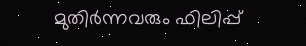മുതിർന്നവരും ഫിലിപ്പ്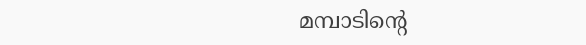മമ്പാടിന്റെ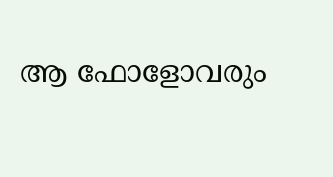ആ ഫോളോവരും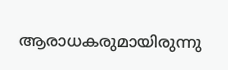ആരാധകരുമായിരുന്നു